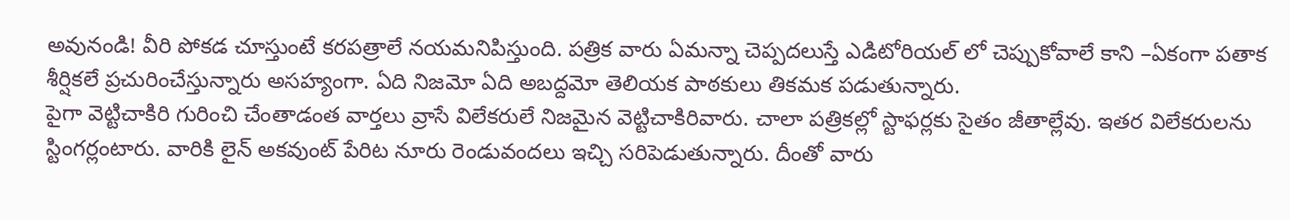అవునండి! వీరి పోకడ చూస్తుంటే కరపత్రాలే నయమనిపిస్తుంది. పత్రిక వారు ఏమన్నా చెప్పదలుస్తే ఎడిటోరియల్ లో చెప్పుకోవాలే కాని –ఏకంగా పతాక శీర్షికలే ప్రచురించేస్తున్నారు అసహ్యంగా. ఏది నిజమో ఏది అబద్దమో తెలియక పాఠకులు తికమక పడుతున్నారు.
పైగా వెట్టిచాకిరి గురించి చేంతాడంత వార్తలు వ్రాసే విలేకరులే నిజమైన వెట్టిచాకిరివారు. చాలా పత్రికల్లో స్టాఫర్లకు సైతం జీతాల్లేవు. ఇతర విలేకరులను స్టింగర్లంటారు. వారికి లైన్ అకవుంట్ పేరిట నూరు రెండువందలు ఇచ్చి సరిపెడుతున్నారు. దీంతో వారు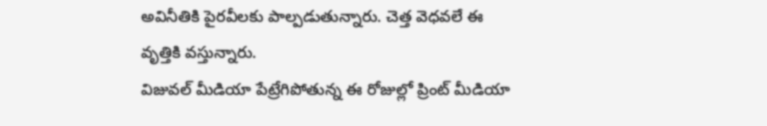అవినీతికి పైరవీలకు పాల్పడుతున్నారు. చెత్త వెధవలే ఈ వృత్తికి వస్తున్నారు.
విజువల్ మీడియా పేట్రేగిపోతున్న ఈ రోజుల్లో ప్రింట్ మీడియా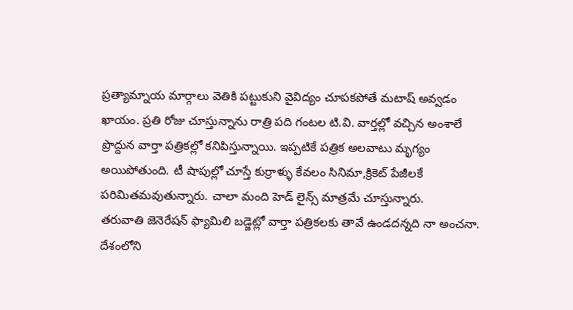ప్రత్యామ్నాయ మార్గాలు వెతికి పట్టుకుని వైవిద్యం చూపకపోతే మటాష్ అవ్వడం ఖాయం. ప్రతి రోజు చూస్తున్నాను రాత్రి పది గంటల టి.వి. వార్తల్లో వచ్చిన అంశాలే ప్రొద్దున వార్తా పత్రికల్లో కనిపిస్తున్నాయి. ఇప్పటికే పత్రిక అలవాటు మృగ్యం అయిపోతుంది. టీ షాపుల్లో చూస్తే కుర్రాళ్ళు కేవలం సినిమా,క్రికెట్ పేజీలకే పరిమితమవుతున్నారు. చాలా మంది హెడ్ లైన్స్ మాత్రమే చూస్తున్నారు.
తరువాతి జెనెరేషన్ ఫ్యామిలి బడ్జెట్లో వార్తా పత్రికలకు తావే ఉండదన్నది నా అంచనా. దేశంలోని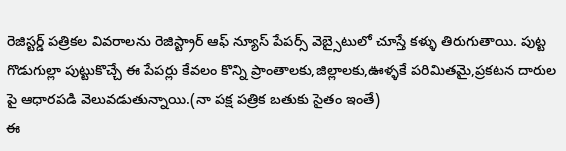రెజిస్టర్డ్ పత్రికల వివరాలను రెజిస్ట్రార్ ఆఫ్ న్యూస్ పేపర్స్ వెబ్సైటులో చూస్తే కళ్ళు తిరుగుతాయి. పుట్ట గొడుగుల్లా పుట్టుకొచ్చే ఈ పేపర్లు కేవలం కొన్ని ప్రాంతాలకు,జిల్లాలకు,ఊళ్ళకే పరిమితమై,ప్రకటన దారుల పై ఆధారపడి వెలువడుతున్నాయి.(నా పక్ష పత్రిక బతుకు సైతం ఇంతే)
ఈ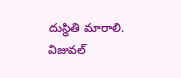దుస్థితి మారాలి. విజువల్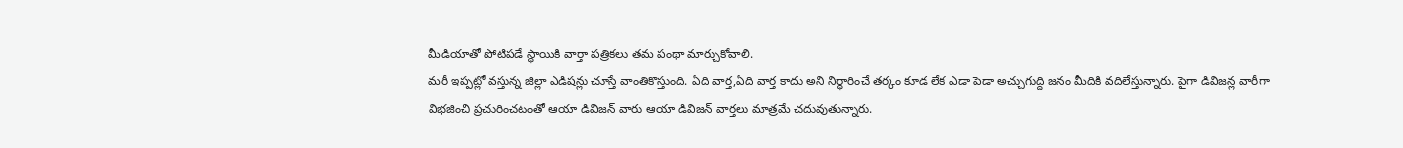మీడియాతో పోటిపడే స్థాయికి వార్తా పత్రికలు తమ పంథా మార్చుకోవాలి.
మరీ ఇప్పట్లో వస్తున్న జిల్లా ఎడిషన్లు చూస్తే వాంతికొస్తుంది. ఏది వార్త,ఏది వార్త కాదు అని నిర్ధారించే తర్కం కూడ లేక ఎడా పెడా అచ్చుగుద్ది జనం మీదికి వదిలేస్తున్నారు. పైగా డివిజన్ల వారీగా విభజించి ప్రచురించటంతో ఆయా డివిజన్ వారు ఆయా డివిజన్ వార్తలు మాత్రమే చదువుతున్నారు.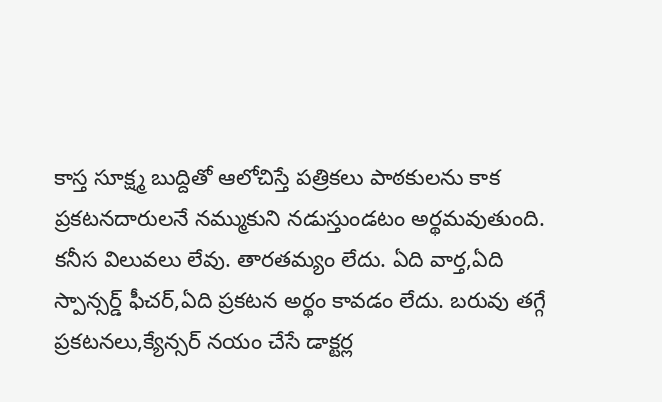కాస్త సూక్ష్మ బుద్దితో ఆలోచిస్తే పత్రికలు పాఠకులను కాక ప్రకటనదారులనే నమ్ముకుని నడుస్తుండటం అర్థమవుతుంది. కనీస విలువలు లేవు. తారతమ్యం లేదు. ఏది వార్త,ఏది స్పాన్సర్డ్ ఫీచర్,ఏది ప్రకటన అర్థం కావడం లేదు. బరువు తగ్గే ప్రకటనలు,క్యేన్సర్ నయం చేసే డాక్టర్ల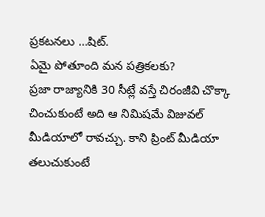ప్రకటనలు …షిట్.
ఏమై పోతూంది మన పత్రికలకు?
ప్రజా రాజ్యానికి 30 సీట్లే వస్తే చిరంజీవి చొక్కా చించుకుంటే అది ఆ నిమిషమే విజువల్ మీడియాలో రావచ్చు. కాని ప్రింట్ మీడియా తలుచుకుంటే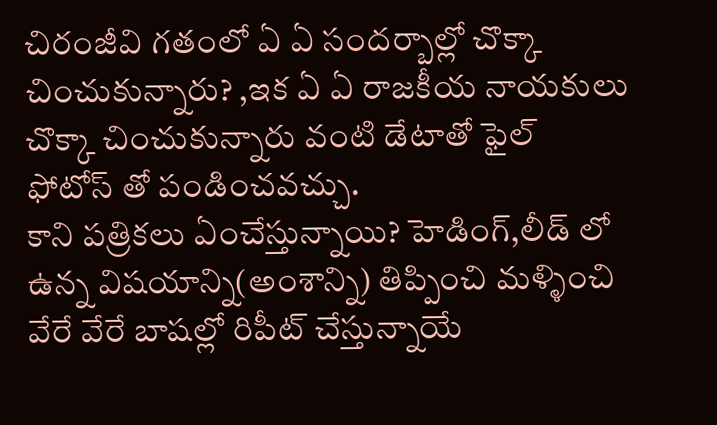చిరంజీవి గతంలో ఏ ఏ సందర్బాల్లో చొక్కా చించుకున్నారు? ,ఇక ఏ ఏ రాజకీయ నాయకులు చొక్కా చించుకున్నారు వంటి డేటాతో ఫైల్ ఫోటోస్ తో పండించవచ్చు.
కాని పత్రికలు ఏంచేస్తున్నాయి? హెడింగ్,లీడ్ లో ఉన్న విషయాన్ని(అంశాన్ని) తిప్పించి మళ్ళించి వేరే వేరే బాషల్లో రిపీట్ చేస్తున్నాయే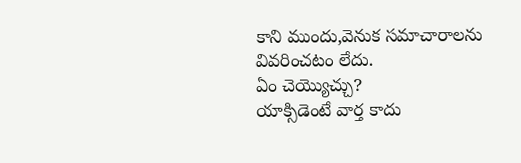కాని ముందు,వెనుక సమాచారాలను వివరించటం లేదు.
ఏం చెయ్యొచ్చు?
యాక్సిడెంటే వార్త కాదు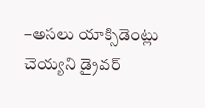–అసలు యాక్సిడెంట్లు చెయ్యని డ్రైవర్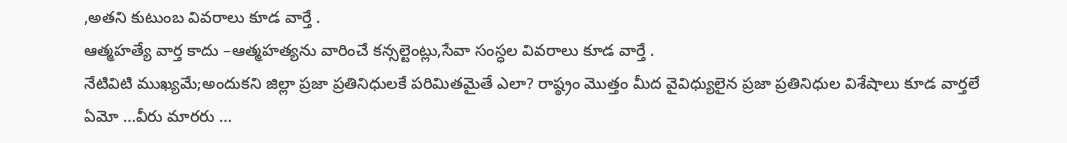,అతని కుటుంబ వివరాలు కూడ వార్తే .
ఆత్మహత్యే వార్త కాదు –ఆత్మహత్యను వారించే కన్సల్టెంట్లు,సేవా సంస్ధల వివరాలు కూడ వార్తే .
నేటివిటి ముఖ్యమే;అందుకని జిల్లా ప్రజా ప్రతినిధులకే పరిమితమైతే ఎలా? రాష్ఠ్రం మొత్తం మీద వైవిధ్యులైన ప్రజా ప్రతినిధుల విశేషాలు కూడ వార్తలే
ఏమో …వీరు మారరు …